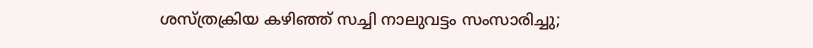ശസ്ത്രക്രിയ കഴിഞ്ഞ് സച്ചി നാലുവട്ടം സംസാരിച്ചു;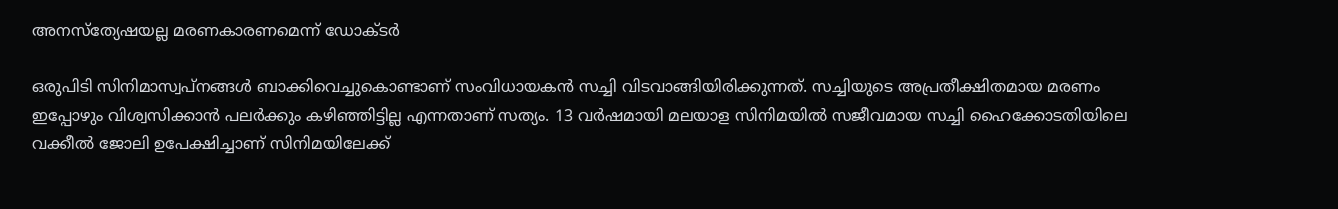അനസ്‌ത്യേഷയല്ല മരണകാരണമെന്ന്‌ ഡോക്ടര്‍

ഒരുപിടി സിനിമാസ്വപ്‌നങ്ങള്‍ ബാക്കിവെച്ചുകൊണ്ടാണ് സംവിധായകന്‍ സച്ചി വിടവാങ്ങിയിരിക്കുന്നത്. സച്ചിയുടെ അപ്രതീക്ഷിതമായ മരണം ഇപ്പോഴും വിശ്വസിക്കാന്‍ പലര്‍ക്കും കഴിഞ്ഞിട്ടില്ല എന്നതാണ് സത്യം. 13 വര്‍ഷമായി മലയാള സിനിമയില്‍ സജീവമായ സച്ചി ഹൈക്കോടതിയിലെ വക്കീല്‍ ജോലി ഉപേക്ഷിച്ചാണ് സിനിമയിലേക്ക്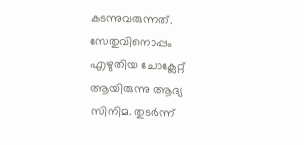കടന്നുവരുന്നത്. സേതുവിനൊപ്പം എഴുതിയ ചോക്ലേറ്റ് ആയിരുന്നു ആദ്യ സിനിമ. തുടര്‍ന്ന്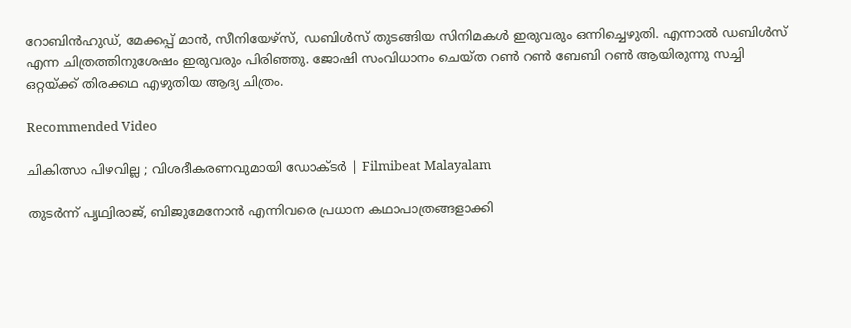റോബിന്‍ഹുഡ്, മേക്കപ്പ് മാന്‍, സീനിയേഴ്‌സ്, ഡബിള്‍സ് തുടങ്ങിയ സിനിമകള്‍ ഇരുവരും ഒന്നിച്ചെഴുതി. എന്നാല്‍ ഡബിള്‍സ് എന്ന ചിത്രത്തിനുശേഷം ഇരുവരും പിരിഞ്ഞു. ജോഷി സംവിധാനം ചെയ്ത റണ്‍ റണ്‍ ബേബി റണ്‍ ആയിരുന്നു സച്ചി ഒറ്റയ്ക്ക് തിരക്കഥ എഴുതിയ ആദ്യ ചിത്രം.

Recommended Video

ചികിത്സാ പിഴവില്ല ; വിശദീകരണവുമായി ഡോക്ടര്‍ | Filmibeat Malayalam

തുടര്‍ന്ന്‌ പൃഥ്വിരാജ്, ബിജുമേനോന്‍ എന്നിവരെ പ്രധാന കഥാപാത്രങ്ങളാക്കി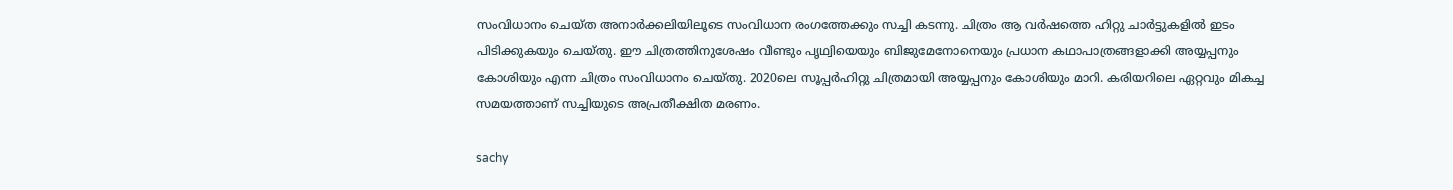സംവിധാനം ചെയ്ത അനാര്‍ക്കലിയിലൂടെ സംവിധാന രംഗത്തേക്കും സച്ചി കടന്നു. ചിത്രം ആ വര്‍ഷത്തെ ഹിറ്റു ചാര്‍ട്ടുകളില്‍ ഇടം പിടിക്കുകയും ചെയ്തു. ഈ ചിത്രത്തിനുശേഷം വീണ്ടും പൃഥ്വിയെയും ബിജുമേനോനെയും പ്രധാന കഥാപാത്രങ്ങളാക്കി അയ്യപ്പനും കോശിയും എന്ന ചിത്രം സംവിധാനം ചെയ്തു. 2020ലെ സൂപ്പര്‍ഹിറ്റു ചിത്രമായി അയ്യപ്പനും കോശിയും മാറി. കരിയറിലെ ഏറ്റവും മികച്ച സമയത്താണ് സച്ചിയുടെ അപ്രതീക്ഷിത മരണം.

sachy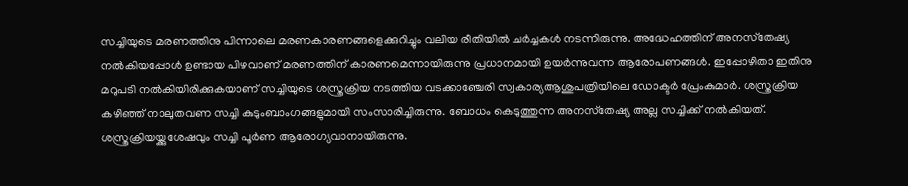സച്ചിയുടെ മരണത്തിനു പിന്നാലെ മരണകാരണങ്ങളെക്കുറിച്ചും വലിയ രീതിയില്‍ ചര്‍ച്ചകള്‍ നടന്നിരുന്നു. അദ്ധേഹത്തിന് അനസ്‌തേഷ്യ നല്‍കിയപ്പോള്‍ ഉണ്ടായ പിഴവാണ് മരണത്തിന് കാരണമെന്നായിരുന്നു പ്രധാനമായി ഉയര്‍ന്നുവന്ന ആരോപണങ്ങള്‍. ഇപ്പോഴിതാ ഇതിനു മറുപടി നല്‍കിയിരിക്കുകയാണ് സച്ചിയുടെ ശസ്ത്രക്രിയ നടത്തിയ വടക്കാഞ്ചേരി സ്വകാര്യആശുപത്രിയിലെ ഡോക്ടര്‍ പ്രേംകുമാര്‍. ശസ്ത്രക്രിയ കഴിഞ്ഞ് നാലുതവണ സച്ചി കുടുംബാംഗങ്ങളുമായി സംസാരിച്ചിരുന്നു. ബോധം കെടുത്തുന്ന അനസ്‌തേഷ്യ അല്ല സച്ചിക്ക് നല്‍കിയത്. ശസ്ത്രക്രിയയ്ക്കുശേഷവും സച്ചി പൂര്‍ണ ആരോഗ്യവാനായിരുന്നു.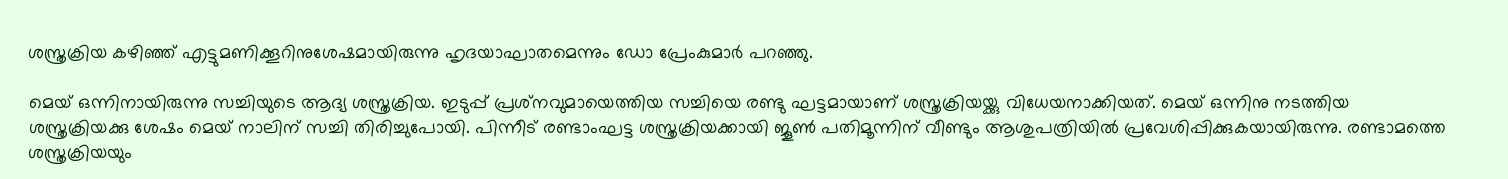ശസ്ത്രക്രിയ കഴിഞ്ഞ്‌ എട്ടുമണിക്കൂറിനുശേഷമായിരുന്നു ഹൃദയാഘാതമെന്നും ഡോ പ്രേംകുമാര്‍ പറഞ്ഞു.

മെയ് ഒന്നിനായിരുന്നു സച്ചിയുടെ ആദ്യ ശസ്ത്രക്രിയ. ഇടുപ്പ് പ്രശ്‌നവുമായെത്തിയ സച്ചിയെ രണ്ടു ഘട്ടമായാണ് ശസ്ത്രക്രിയയ്ക്കു വിധേയനാക്കിയത്. മെയ് ഒന്നിനു നടത്തിയ ശസ്ത്രക്രിയക്കു ശേഷം മെയ് നാലിന് സച്ചി തിരിച്ചുപോയി. പിന്നീട് രണ്ടാംഘട്ട ശസ്ത്രക്രിയക്കായി ജൂണ്‍ പതിമൂന്നിന് വീണ്ടും ആശുപത്രിയില്‍ പ്രവേശിപ്പിക്കുകയായിരുന്നു. രണ്ടാമത്തെ ശസ്ത്രക്രിയയും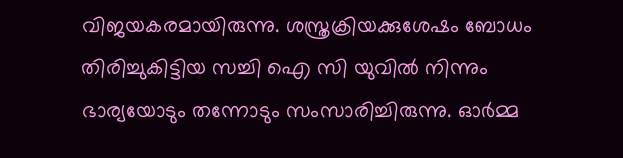വിജയകരമായിരുന്നു. ശസ്ത്രക്രിയക്കുശേഷം ബോധം തിരിച്ചുകിട്ടിയ സച്ചി ഐ സി യുവില്‍ നിന്നും ഭാര്യയോടും തന്നോടും സംസാരിച്ചിരുന്നു. ഓര്‍മ്മ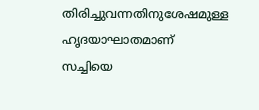തിരിച്ചുവന്നതിനുശേഷമുള്ള ഹൃദയാഘാതമാണ് സച്ചിയെ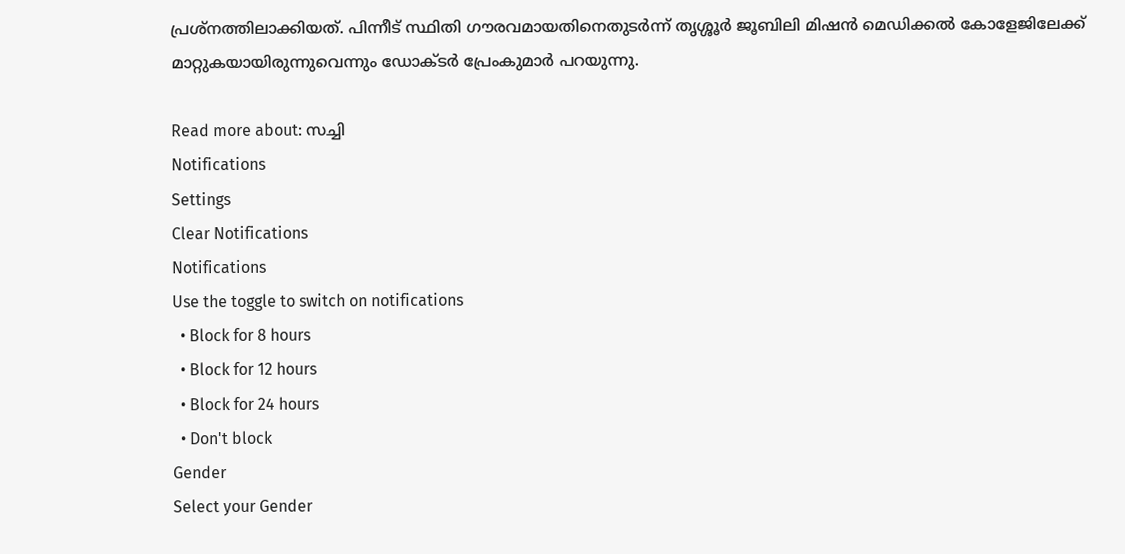പ്രശ്‌നത്തിലാക്കിയത്. പിന്നീട് സ്ഥിതി ഗൗരവമായതിനെതുടര്‍ന്ന് തൃശ്ശൂര്‍ ജൂബിലി മിഷന്‍ മെഡിക്കല്‍ കോളേജിലേക്ക് മാറ്റുകയായിരുന്നുവെന്നും ഡോക്ടര്‍ പ്രേംകുമാര്‍ പറയുന്നു.

Read more about: സച്ചി
Notifications
Settings
Clear Notifications
Notifications
Use the toggle to switch on notifications
  • Block for 8 hours
  • Block for 12 hours
  • Block for 24 hours
  • Don't block
Gender
Select your Gender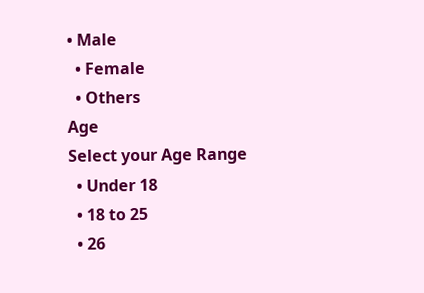• Male
  • Female
  • Others
Age
Select your Age Range
  • Under 18
  • 18 to 25
  • 26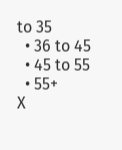to 35
  • 36 to 45
  • 45 to 55
  • 55+
X